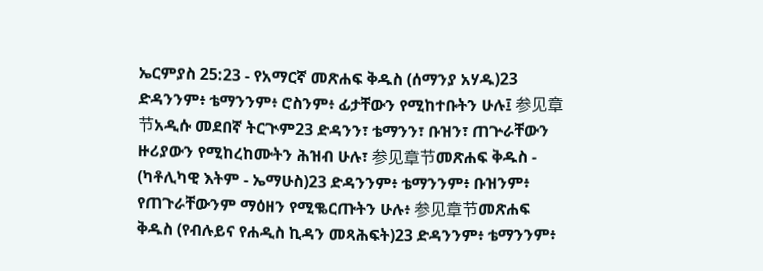ኤርምያስ 25:23 - የአማርኛ መጽሐፍ ቅዱስ (ሰማንያ አሃዱ)23 ድዳንንም፥ ቴማንንም፥ ሮስንም፥ ፊታቸውን የሚከተቡትን ሁሉ፤ 参见章节አዲሱ መደበኛ ትርጒም23 ድዳንን፣ ቴማንን፣ ቡዝን፣ ጠጕራቸውን ዙሪያውን የሚከረከሙትን ሕዝብ ሁሉ፣ 参见章节መጽሐፍ ቅዱስ - (ካቶሊካዊ እትም - ኤማሁስ)23 ድዳንንም፥ ቴማንንም፥ ቡዝንም፥ የጠጉራቸውንም ማዕዘን የሚቈርጡትን ሁሉ፥ 参见章节መጽሐፍ ቅዱስ (የብሉይና የሐዲስ ኪዳን መጻሕፍት)23 ድዳንንም፥ ቴማንንም፥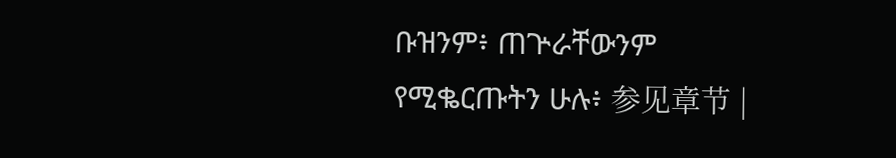ቡዝንም፥ ጠጕራቸውንም የሚቈርጡትን ሁሉ፥ 参见章节 |